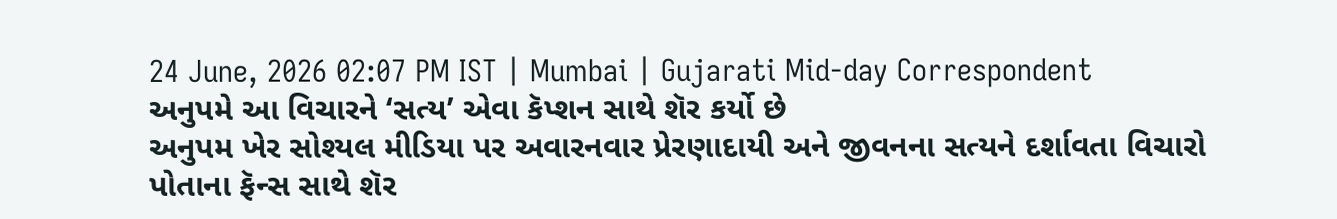24 June, 2026 02:07 PM IST | Mumbai | Gujarati Mid-day Correspondent
અનુપમે આ વિચારને ‘સત્ય’ એવા કૅપ્શન સાથે શૅર કર્યો છે
અનુપમ ખેર સોશ્યલ મીડિયા પર અવારનવાર પ્રેરણાદાયી અને જીવનના સત્યને દર્શાવતા વિચારો પોતાના ફૅન્સ સાથે શૅર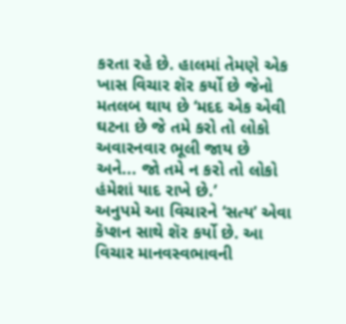કરતા રહે છે. હાલમાં તેમણે એક ખાસ વિચાર શૅર કર્યો છે જેનો મતલબ થાય છે ‘મદદ એક એવી ઘટના છે જે તમે કરો તો લોકો અવારનવાર ભૂલી જાય છે અને... જો તમે ન કરો તો લોકો હંમેશાં યાદ રાખે છે.’
અનુપમે આ વિચારને ‘સત્ય’ એવા કૅપ્શન સાથે શૅર કર્યો છે. આ વિચાર માનવસ્વભાવની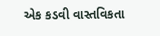એક કડવી વાસ્તવિકતા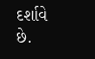દર્શાવે છે.